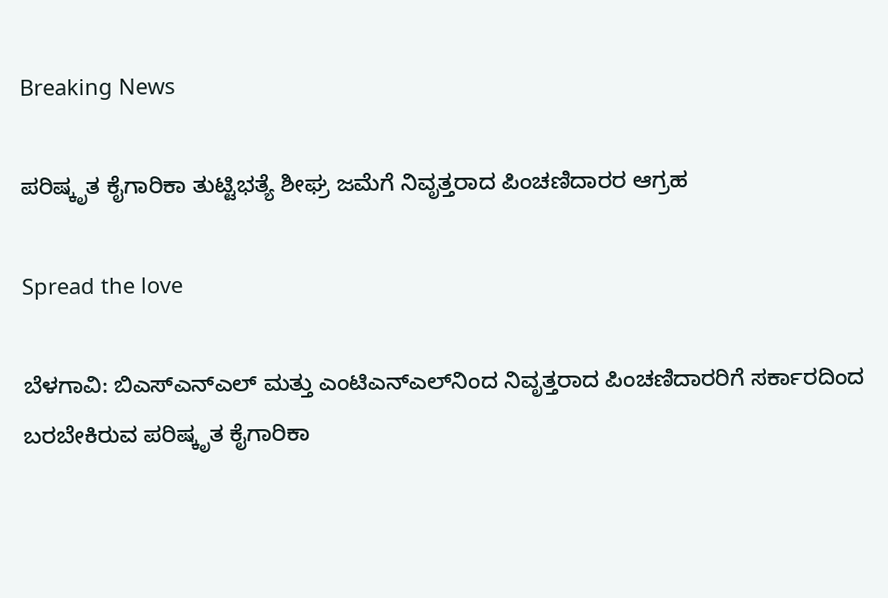Breaking News

ಪರಿಷ್ಕೃತ ಕೈಗಾರಿಕಾ ತುಟ್ಟಿಭತ್ಯೆ ಶೀಘ್ರ ಜಮೆಗೆ ನಿವೃತ್ತರಾದ ಪಿಂಚಣಿದಾರರ ಆಗ್ರಹ

Spread the love

ಬೆಳಗಾವಿ: ಬಿಎಸ್‌ಎನ್‌ಎಲ್ ಮತ್ತು ಎಂಟಿಎನ್‌ಎಲ್‌ನಿಂದ ನಿವೃತ್ತರಾದ ಪಿಂಚಣಿದಾರರಿಗೆ ಸರ್ಕಾರದಿಂದ ಬರಬೇಕಿರುವ ಪರಿಷ್ಕೃತ ಕೈಗಾರಿಕಾ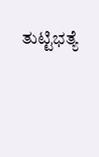ತುಟ್ಟಿಭತ್ಯೆ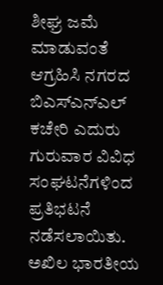ಶೀಘ್ರ ಜಮೆ ಮಾಡುವಂತೆ ಆಗ್ರಹಿಸಿ ನಗರದ ಬಿಎಸ್‌ಎನ್‌ಎಲ್ ಕಚೇರಿ ಎದುರು ಗುರುವಾರ ವಿವಿಧ ಸಂಘಟನೆಗಳಿಂದ ಪ್ರತಿಭಟನೆ ನಡೆಸಲಾಯಿತು.
ಅಖಿಲ ಭಾರತೀಯ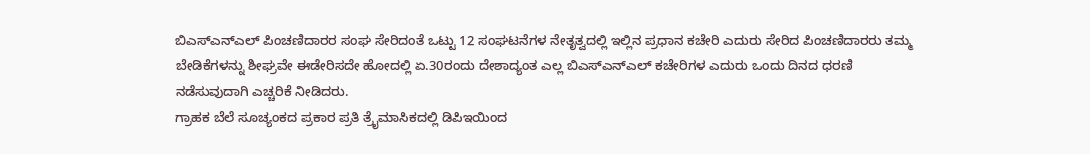ಬಿಎಸ್‌ಎನ್‌ಎಲ್ ಪಿಂಚಣಿದಾರರ ಸಂಘ ಸೇರಿದಂತೆ ಒಟ್ಟು 12 ಸಂಘಟನೆಗಳ ನೇತೃತ್ವದಲ್ಲಿ ಇಲ್ಲಿನ ಪ್ರಧಾನ ಕಚೇರಿ ಎದುರು ಸೇರಿದ ಪಿಂಚಣಿದಾರರು ತಮ್ಮ ಬೇಡಿಕೆಗಳನ್ನು ಶೀಘ್ರವೇ ಈಡೇರಿಸದೇ ಹೋದಲ್ಲಿ ಏ.30ರಂದು ದೇಶಾದ್ಯಂತ ಎಲ್ಲ ಬಿಎಸ್‌ಎನ್‌ಎಲ್ ಕಚೇರಿಗಳ ಎದುರು ಒಂದು ದಿನದ ಧರಣಿ ನಡೆಸುವುದಾಗಿ ಎಚ್ಚರಿಕೆ ನೀಡಿದರು.
ಗ್ರಾಹಕ ಬೆಲೆ ಸೂಚ್ಯಂಕದ ಪ್ರಕಾರ ಪ್ರತಿ ತ್ರೈಮಾಸಿಕದಲ್ಲಿ ಡಿಪಿಇಯಿಂದ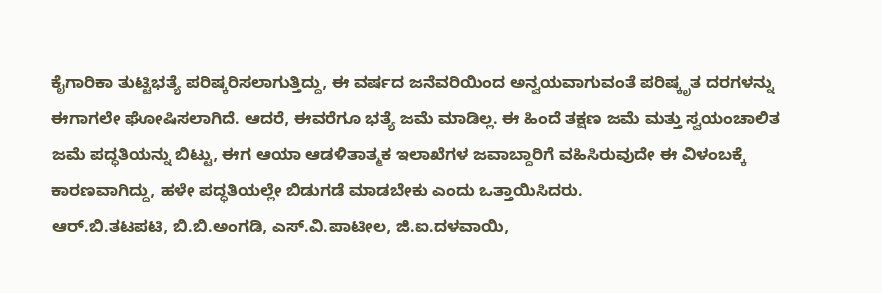ಕೈಗಾರಿಕಾ ತುಟ್ಟಿಭತ್ಯೆ ಪರಿಷ್ಕರಿಸಲಾಗುತ್ತಿದ್ದು, ಈ ವರ್ಷದ ಜನೆವರಿಯಿಂದ ಅನ್ವಯವಾಗುವಂತೆ ಪರಿಷ್ಕೃತ ದರಗಳನ್ನು ಈಗಾಗಲೇ ಘೋಷಿಸಲಾಗಿದೆ. ಆದರೆ, ಈವರೆಗೂ ಭತ್ಯೆ ಜಮೆ ಮಾಡಿಲ್ಲ. ಈ ಹಿಂದೆ ತಕ್ಷಣ ಜಮೆ ಮತ್ತು ಸ್ವಯಂಚಾಲಿತ ಜಮೆ ಪದ್ಧತಿಯನ್ನು ಬಿಟ್ಟು, ಈಗ ಆಯಾ ಆಡಳಿತಾತ್ಮಕ ಇಲಾಖೆಗಳ ಜವಾಬ್ದಾರಿಗೆ ವಹಿಸಿರುವುದೇ ಈ ವಿಳಂಬಕ್ಕೆ ಕಾರಣವಾಗಿದ್ದು, ಹಳೇ ಪದ್ಧತಿಯಲ್ಲೇ ಬಿಡುಗಡೆ ಮಾಡಬೇಕು ಎಂದು ಒತ್ತಾಯಿಸಿದರು.
ಆರ್.ಬಿ.ತಟಪಟಿ, ಬಿ.ಬಿ.ಅಂಗಡಿ, ಎಸ್.ವಿ.ಪಾಟೀಲ, ಜಿ.ಐ.ದಳವಾಯಿ,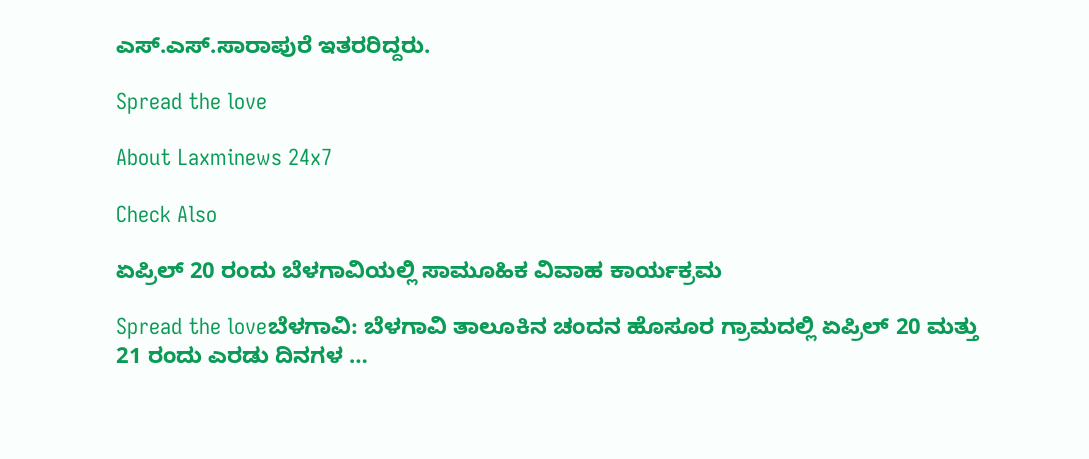ಎಸ್.ಎಸ್.ಸಾರಾಪುರೆ ಇತರರಿದ್ದರು.

Spread the love

About Laxminews 24x7

Check Also

ಏಪ್ರಿಲ್‌ 20 ರಂದು ಬೆಳಗಾವಿಯಲ್ಲಿ ಸಾಮೂಹಿಕ ವಿವಾಹ ಕಾರ್ಯಕ್ರಮ

Spread the loveಬೆಳಗಾವಿ: ಬೆಳಗಾವಿ ತಾಲೂಕಿನ ಚಂದನ ಹೊಸೂರ ಗ್ರಾಮದಲ್ಲಿ ಏಪ್ರಿಲ್ 20 ಮತ್ತು 21 ರಂದು ಎರಡು ದಿನಗಳ …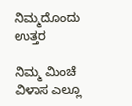ನಿಮ್ಮದೊಂದು ಉತ್ತರ

ನಿಮ್ಮ ಮಿಂಚೆ ವಿಳಾಸ ಎಲ್ಲೂ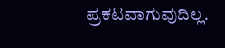ಪ್ರಕಟವಾಗುವುದಿಲ್ಲ.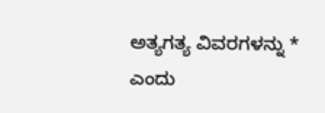ಅತ್ಯಗತ್ಯ ವಿವರಗಳನ್ನು * ಎಂದು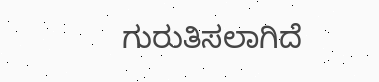ಗುರುತಿಸಲಾಗಿದೆ